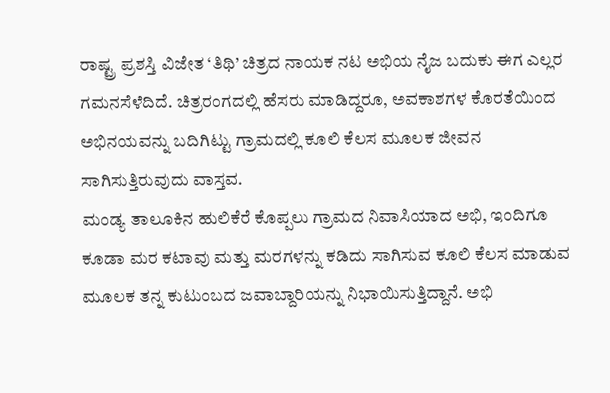ರಾಷ್ಟ್ರ ಪ್ರಶಸ್ತಿ ವಿಜೇತ ‘ತಿಥಿ’ ಚಿತ್ರದ ನಾಯಕ ನಟ ಅಭಿಯ ನೈಜ ಬದುಕು ಈಗ ಎಲ್ಲರ ಗಮನಸೆಳೆದಿದೆ. ಚಿತ್ರರಂಗದಲ್ಲಿ ಹೆಸರು ಮಾಡಿದ್ದರೂ, ಅವಕಾಶಗಳ ಕೊರತೆಯಿಂದ ಅಭಿನಯವನ್ನು ಬದಿಗಿಟ್ಟು ಗ್ರಾಮದಲ್ಲಿ ಕೂಲಿ ಕೆಲಸ ಮೂಲಕ ಜೀವನ ಸಾಗಿಸುತ್ತಿರುವುದು ವಾಸ್ತವ.
ಮಂಡ್ಯ ತಾಲೂಕಿನ ಹುಲಿಕೆರೆ ಕೊಪ್ಪಲು ಗ್ರಾಮದ ನಿವಾಸಿಯಾದ ಅಭಿ, ಇಂದಿಗೂ ಕೂಡಾ ಮರ ಕಟಾವು ಮತ್ತು ಮರಗಳನ್ನು ಕಡಿದು ಸಾಗಿಸುವ ಕೂಲಿ ಕೆಲಸ ಮಾಡುವ ಮೂಲಕ ತನ್ನ ಕುಟುಂಬದ ಜವಾಬ್ದಾರಿಯನ್ನು ನಿಭಾಯಿಸುತ್ತಿದ್ದಾನೆ. ಅಭಿ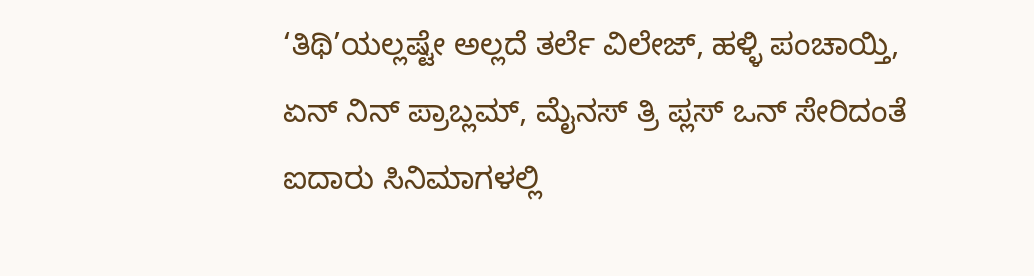‘ತಿಥಿ’ಯಲ್ಲಷ್ಟೇ ಅಲ್ಲದೆ ತರ್ಲೆ ವಿಲೇಜ್, ಹಳ್ಳಿ ಪಂಚಾಯ್ತಿ, ಏನ್ ನಿನ್ ಪ್ರಾಬ್ಲಮ್, ಮೈನಸ್ ತ್ರಿ ಪ್ಲಸ್ ಒನ್ ಸೇರಿದಂತೆ ಐದಾರು ಸಿನಿಮಾಗಳಲ್ಲಿ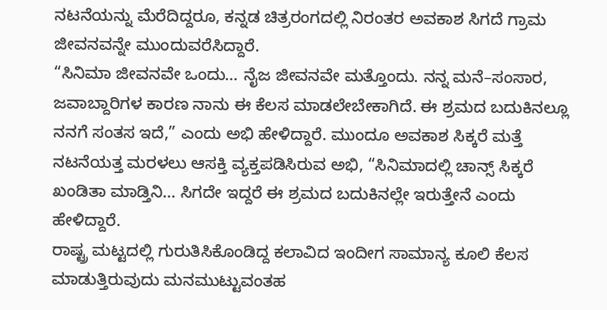ನಟನೆಯನ್ನು ಮೆರೆದಿದ್ದರೂ, ಕನ್ನಡ ಚಿತ್ರರಂಗದಲ್ಲಿ ನಿರಂತರ ಅವಕಾಶ ಸಿಗದೆ ಗ್ರಾಮ ಜೀವನವನ್ನೇ ಮುಂದುವರೆಸಿದ್ದಾರೆ.
“ಸಿನಿಮಾ ಜೀವನವೇ ಒಂದು… ನೈಜ ಜೀವನವೇ ಮತ್ತೊಂದು. ನನ್ನ ಮನೆ–ಸಂಸಾರ, ಜವಾಬ್ದಾರಿಗಳ ಕಾರಣ ನಾನು ಈ ಕೆಲಸ ಮಾಡಲೇಬೇಕಾಗಿದೆ. ಈ ಶ್ರಮದ ಬದುಕಿನಲ್ಲೂ ನನಗೆ ಸಂತಸ ಇದೆ,” ಎಂದು ಅಭಿ ಹೇಳಿದ್ದಾರೆ. ಮುಂದೂ ಅವಕಾಶ ಸಿಕ್ಕರೆ ಮತ್ತೆ ನಟನೆಯತ್ತ ಮರಳಲು ಆಸಕ್ತಿ ವ್ಯಕ್ತಪಡಿಸಿರುವ ಅಭಿ, “ಸಿನಿಮಾದಲ್ಲಿ ಚಾನ್ಸ್ ಸಿಕ್ಕರೆ ಖಂಡಿತಾ ಮಾಡ್ತಿನಿ… ಸಿಗದೇ ಇದ್ದರೆ ಈ ಶ್ರಮದ ಬದುಕಿನಲ್ಲೇ ಇರುತ್ತೇನೆ ಎಂದು ಹೇಳಿದ್ದಾರೆ.
ರಾಷ್ಟ್ರ ಮಟ್ಟದಲ್ಲಿ ಗುರುತಿಸಿಕೊಂಡಿದ್ದ ಕಲಾವಿದ ಇಂದೀಗ ಸಾಮಾನ್ಯ ಕೂಲಿ ಕೆಲಸ ಮಾಡುತ್ತಿರುವುದು ಮನಮುಟ್ಟುವಂತಹ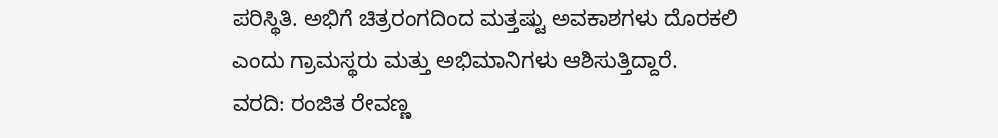ಪರಿಸ್ಥಿತಿ. ಅಭಿಗೆ ಚಿತ್ರರಂಗದಿಂದ ಮತ್ತಷ್ಟು ಅವಕಾಶಗಳು ದೊರಕಲಿ ಎಂದು ಗ್ರಾಮಸ್ಥರು ಮತ್ತು ಅಭಿಮಾನಿಗಳು ಆಶಿಸುತ್ತಿದ್ದಾರೆ.
ವರದಿ: ರಂಜಿತ ರೇವಣ್ಣ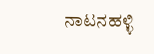ನಾಟನಹಳ್ಳಿ